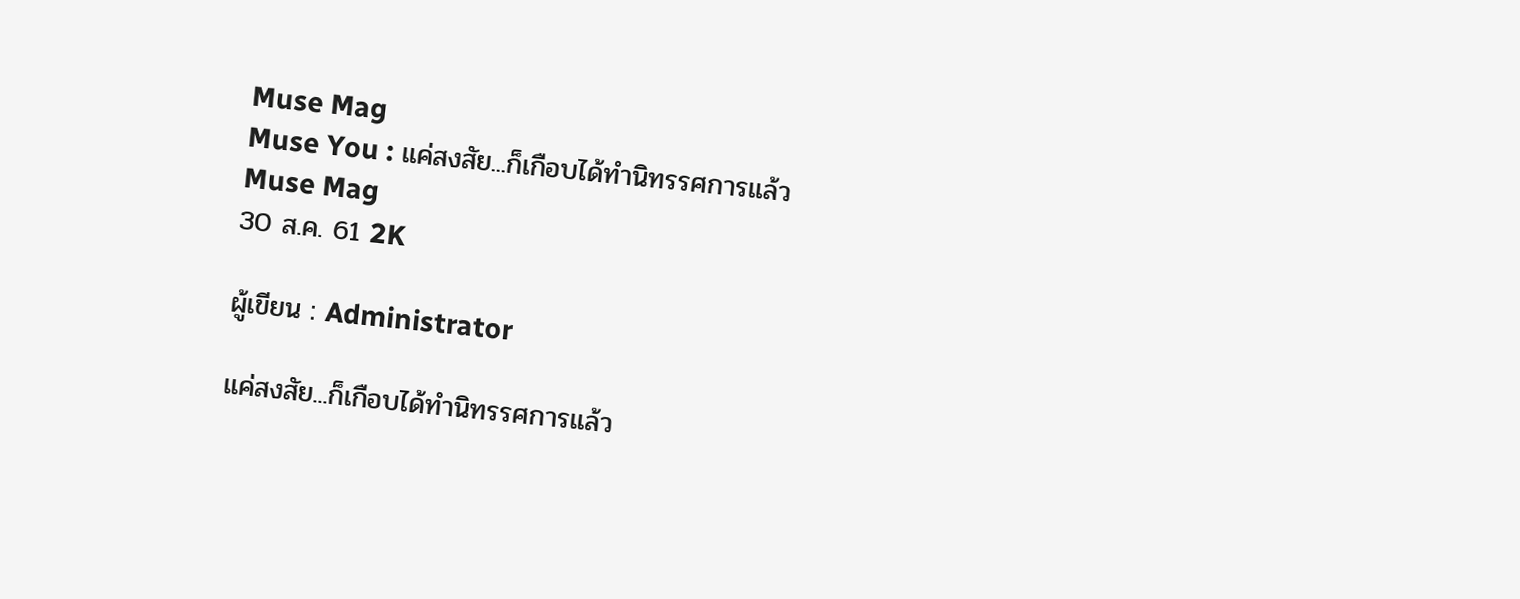Muse Mag
Muse You : แค่สงสัย...ก็เกือบได้ทำนิทรรศการแล้ว
Muse Mag
30 ส.ค. 61 2K

ผู้เขียน : Administrator

แค่สงสัย...ก็เกือบได้ทำนิทรรศการแล้ว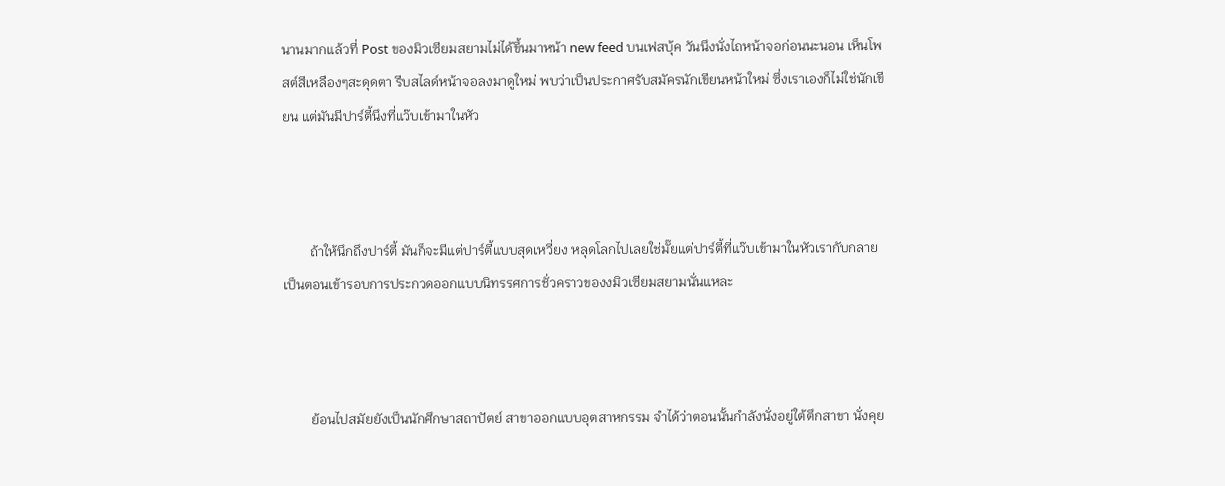นานมากแล้วที่ Post ของมิวเซียมสยามไม่ได้ขึ้นมาหน้า new feed บนเฟสบุ้ค วันนึงนั่งไถหน้าจอก่อนนะนอน เห็นโพสต์สีเหลืองๆสะดุดตา รีบสไลด์หน้าจอลงมาดูใหม่ พบว่าเป็นประกาศรับสมัครนักเขียนหน้าใหม่ ซึ่งเราเองก็ไม่ใช่นักเขียน แต่มันมีปาร์ตี้นึงที่แว๊บเข้ามาในหัว



        ถ้าให้นึกถึงปาร์ตี้ มันก็จะมีแต่ปาร์ตี้แบบสุดเหวี่ยง หลุดโลกไปเลยใช่มั๊ยแต่ปาร์ตี้ที่แว๊บเข้ามาในหัวเรากับกลายเป็นตอนเข้ารอบการประกวดออกแบบนิทรรศการชั่วคราวของงมิวเซียมสยามนั่นแหละ



        ย้อนไปสมัยยังเป็นนักศึกษาสถาปัตย์ สาขาออกแบบอุตสาหกรรม จำได้ว่าตอนนั้นกำลังนั่งอยู่ใต้ตึกสาขา นั่งคุย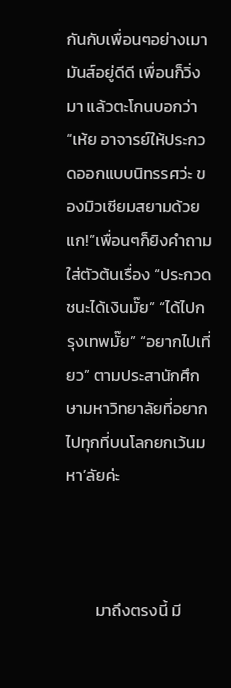กันกับเพื่อนๆอย่างเมามันส์อยู่ดีดี เพื่อนก็วิ่งมา แล้วตะโกนบอกว่า “เห้ย อาจารย์ให้ประกวดออกแบบนิทรรศว่ะ ของมิวเซียมสยามด้วยแก!”เพื่อนๆก็ยิงคำถามใส่ตัวต้นเรื่อง “ประกวดชนะได้เงินมั๊ย” “ได้ไปกรุงเทพมั๊ย” “อยากไปเที่ยว” ตามประสานักศึกษามหาวิทยาลัยที่อยากไปทุกที่บนโลกยกเว้นมหา’ลัยค่ะ



        มาถึงตรงนี้ มี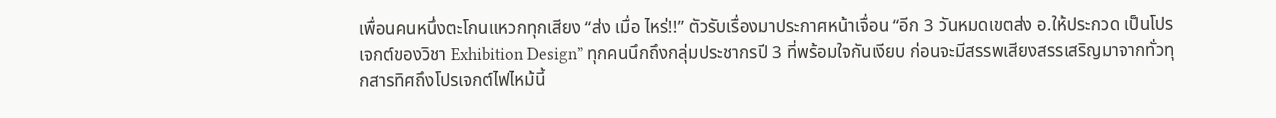เพื่อนคนหนึ่งตะโกนแหวกทุกเสียง “ส่ง เมื่อ ไหร่!!” ตัวรับเรื่องมาประกาศหน้าเจื่อน “อีก 3 วันหมดเขตส่ง อ.ให้ประกวด เป็นโปรเจกต์ของวิชา Exhibition Design” ทุกคนนึกถึงกลุ่มประชากรปี 3 ที่พร้อมใจกันเงียบ ก่อนจะมีสรรพเสียงสรรเสริญมาจากทั่วทุกสารทิศถึงโปรเจกต์ไฟไหม้นี้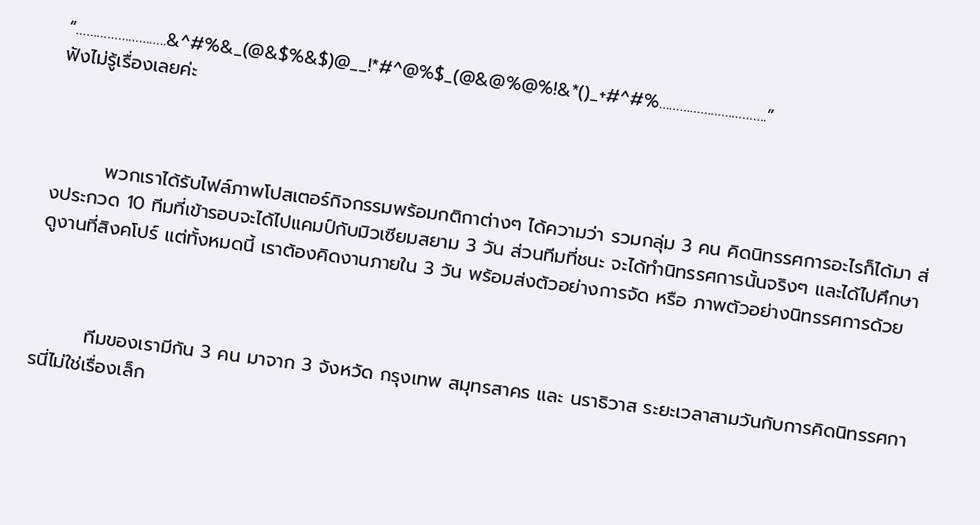“……………………..&^#%&_(@&$%&$)@__!*#^@%$_(@&@%@%!&*()_+#^#%………………………….”
ฟังไม่รู้เรื่องเลยค่ะ



        พวกเราได้รับไฟล์ภาพโปสเตอร์กิจกรรมพร้อมกติกาต่างๆ ได้ความว่า รวมกลุ่ม 3 คน คิดนิทรรศการอะไรก็ได้มา ส่งประกวด 10 ทีมที่เข้ารอบจะได้ไปแคมป์กับมิวเซียมสยาม 3 วัน ส่วนทีมที่ชนะ จะได้ทำนิทรรศการนั้นจริงๆ และได้ไปศึกษาดูงานที่สิงคโปร์ แต่ทั้งหมดนี้ เราต้องคิดงานภายใน 3 วัน พร้อมส่งตัวอย่างการจัด หรือ ภาพตัวอย่างนิทรรศการด้วย



        ทีมของเรามีกัน 3 คน มาจาก 3 จังหวัด กรุงเทพ สมุทรสาคร และ นราธิวาส ระยะเวลาสามวันกับการคิดนิทรรศการนี่ไม่ใช่เรื่องเล็ก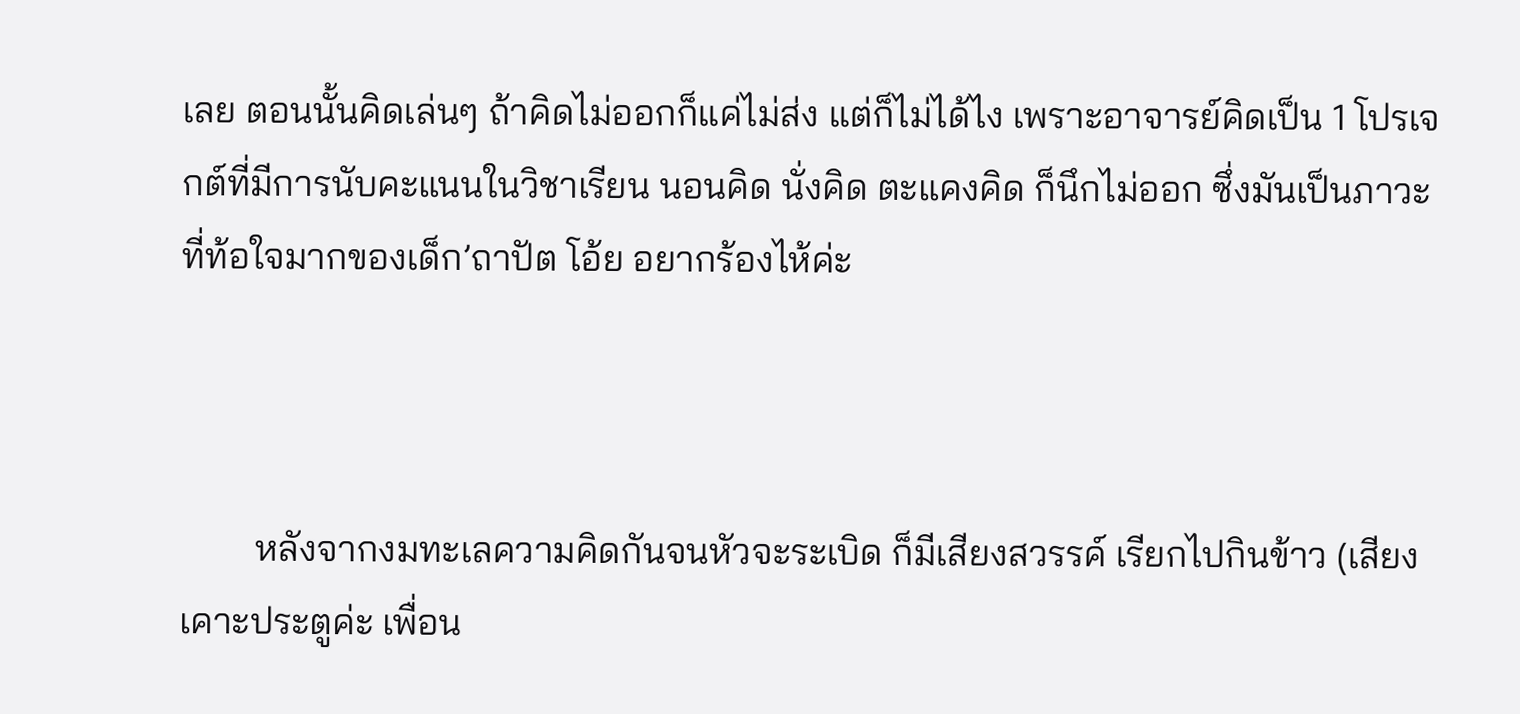เลย ตอนนั้นคิดเล่นๆ ถ้าคิดไม่ออกก็แค่ไม่ส่ง แต่ก็ไม่ได้ไง เพราะอาจารย์คิดเป็น 1 โปรเจกต์ที่มีการนับคะแนนในวิชาเรียน นอนคิด นั่งคิด ตะแคงคิด ก็นึกไม่ออก ซึ่งมันเป็นภาวะที่ท้อใจมากของเด็ก’ถาปัต โอ้ย อยากร้องไห้ค่ะ



        หลังจากงมทะเลความคิดกันจนหัวจะระเบิด ก็มีเสียงสวรรค์ เรียกไปกินข้าว (เสียงเคาะประตูค่ะ เพื่อน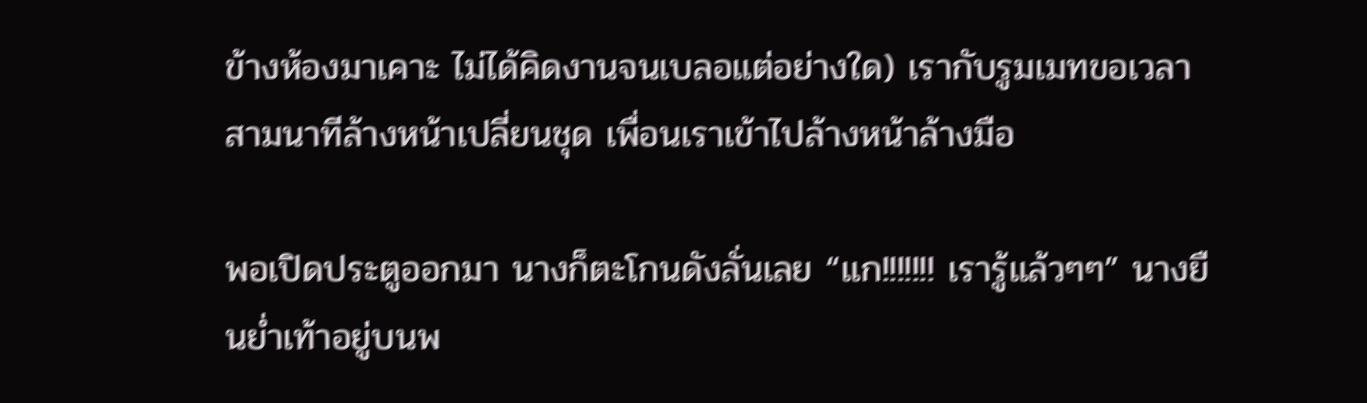ข้างห้องมาเคาะ ไม่ได้คิดงานจนเบลอแต่อย่างใด) เรากับรูมเมทขอเวลาสามนาทีล้างหน้าเปลี่ยนชุด เพื่อนเราเข้าไปล้างหน้าล้างมือ

พอเปิดประตูออกมา นางก็ตะโกนดังลั่นเลย “แก!!!!!!! เรารู้แล้วๆๆ” นางยืนย่ำเท้าอยู่บนพ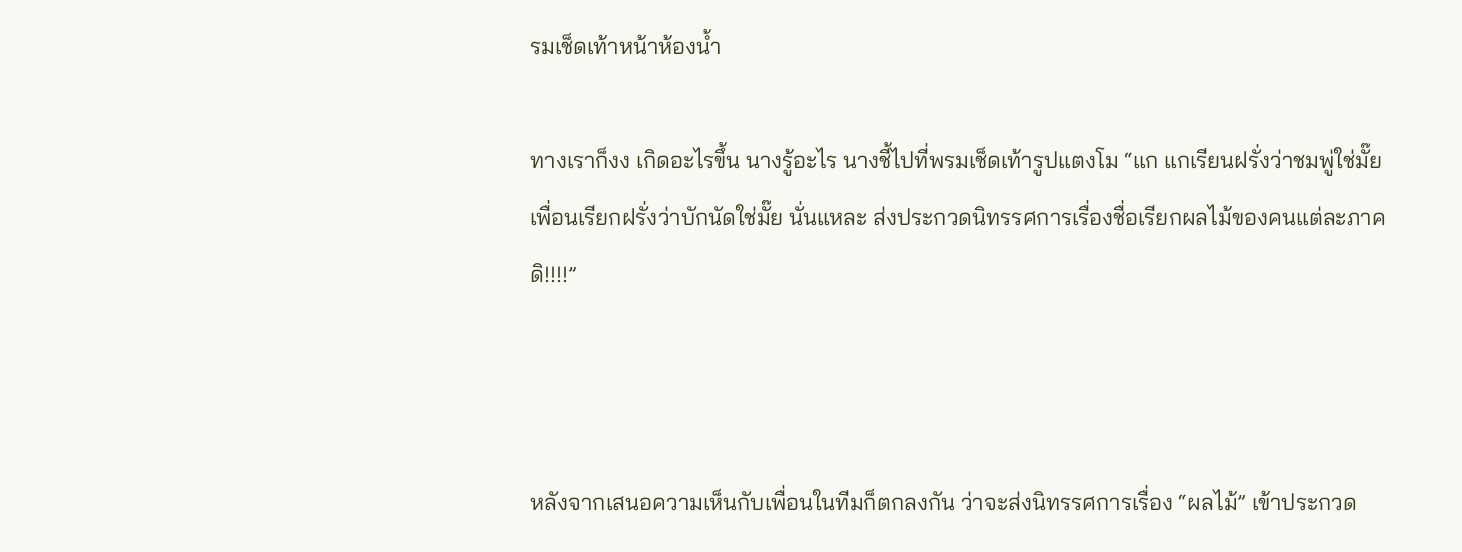รมเช็ดเท้าหน้าห้องน้ำ

ทางเราก็งง เกิดอะไรขึ้น นางรู้อะไร นางชี้ไปที่พรมเช็ดเท้ารูปแตงโม “แก แกเรียนฝรั่งว่าชมพู่ใช่มั๊ย เพื่อนเรียกฝรั่งว่าบักนัดใช่มั๊ย นั่นแหละ ส่งประกวดนิทรรศการเรื่องชื่อเรียกผลไม้ของคนแต่ละภาคดิ!!!!”



หลังจากเสนอความเห็นกับเพื่อนในทีมก็ตกลงกัน ว่าจะส่งนิทรรศการเรื่อง “ผลไม้” เข้าประกวด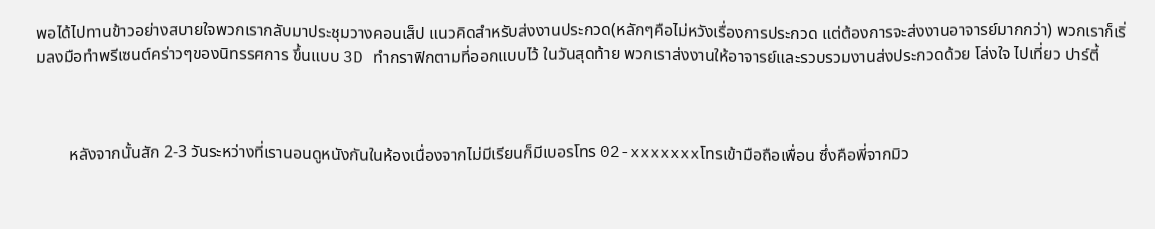พอได้ไปทานข้าวอย่างสบายใจพวกเรากลับมาประชุมวางคอนเส็ป แนวคิดสำหรับส่งงานประกวด(หลักๆคือไม่หวังเรื่องการประกวด แต่ต้องการจะส่งงานอาจารย์มากกว่า) พวกเราก็เริ่มลงมือทำพรีเซนต์คร่าวๆของนิทรรศการ ขึ้นแบบ 3D ทำกราฟิกตามที่ออกแบบไว้ ในวันสุดท้าย พวกเราส่งงานให้อาจารย์และรวบรวมงานส่งประกวดด้วย โล่งใจ ไปเที่ยว ปาร์ตี้



        หลังจากนั้นสัก 2-3 วันระหว่างที่เรานอนดูหนังกันในห้องเนื่องจากไม่มีเรียนก็มีเบอรโทร 02-xxxxxxxโทรเข้ามือถือเพื่อน ซึ่งคือพี่จากมิว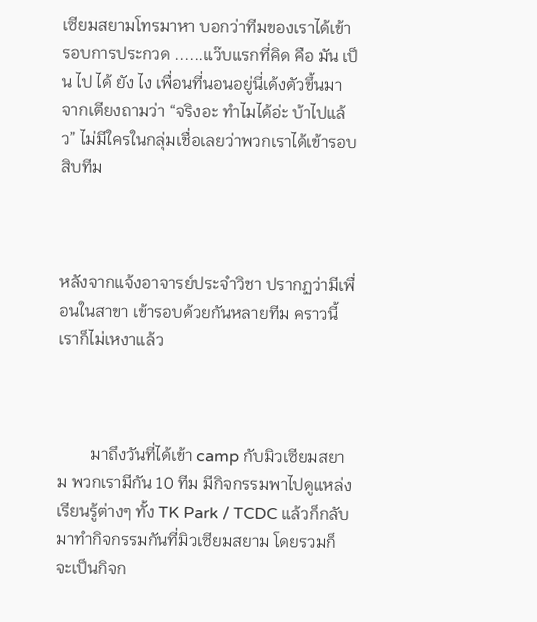เซียมสยามโทรมาหา บอกว่าทีมของเราได้เข้ารอบการประกวด ......แว๊บแรกที่คิด คือ มัน เป็น ไป ได้ ยัง ไง เพื่อนที่นอนอยู่นี่เด้งตัวขึ้นมาจากเตียงถามว่า “จริงอะ ทำไมได้อ่ะ บ้าไปแล้ว” ไม่มีใครในกลุ่มเชื่อเลยว่าพวกเราได้เข้ารอบสิบทีม



หลังจากแจ้งอาจารย์ประจำวิชา ปรากฏว่ามีเพื่อนในสาขา เข้ารอบด้วยกันหลายทีม คราวนี้เราก็ไม่เหงาแล้ว



        มาถึงวันที่ได้เข้า camp กับมิวเซียมสยาม พวกเรามีกัน 10 ทีม มีกิจกรรมพาไปดูแหล่งเรียนรู้ต่างๆ ทั้ง TK Park / TCDC แล้วก็กลับมาทำกิจกรรมกันที่มิวเซียมสยาม โดยรวมก็จะเป็นกิจก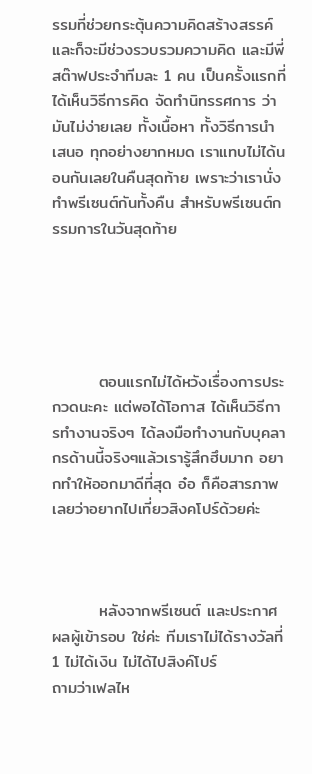รรมที่ช่วยกระตุ้นความคิดสร้างสรรค์ และก็จะมีช่วงรวบรวมความคิด และมีพี่สต๊าฟประจำทีมละ 1 คน เป็นครั้งแรกที่ได้เห็นวิธีการคิด จัดทำนิทรรศการ ว่ามันไม่ง่ายเลย ทั้งเนื้อหา ทั้งวิธีการนำเสนอ ทุกอย่างยากหมด เราแทบไม่ได้นอนกันเลยในคืนสุดท้าย เพราะว่าเรานั่งทำพรีเซนต์กันทั้งคืน สำหรับพรีเซนต์กรรมการในวันสุดท้าย





        ตอนแรกไม่ได้หวังเรื่องการประกวดนะคะ แต่พอได้โอกาส ได้เห็นวิธีการทำงานจริงๆ ได้ลงมือทำงานกับบุคลากรด้านนี้จริงๆแล้วเรารู้สึกฮึบมาก อยากทำให้ออกมาดีที่สุด อ๋อ ก็คือสารภาพเลยว่าอยากไปเที่ยวสิงคโปร์ด้วยค่ะ



        หลังจากพรีเซนต์ และประกาศผลผู้เข้ารอบ ใช่ค่ะ ทีมเราไม่ได้รางวัลที่ 1 ไม่ได้เงิน ไม่ได้ไปสิงค์โปร์
ถามว่าเฟลไห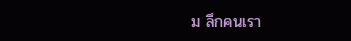ม ลึกคนเรา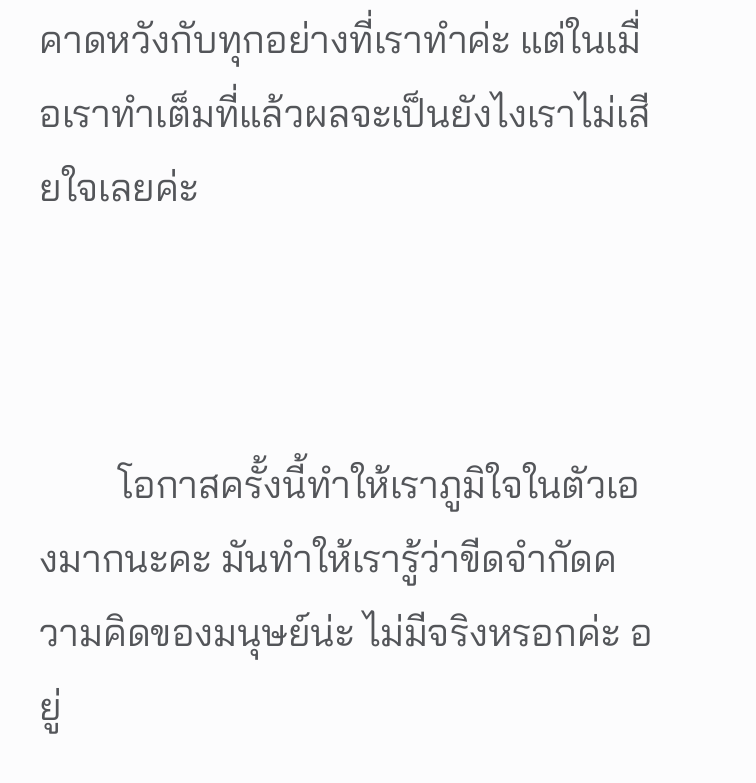คาดหวังกับทุกอย่างที่เราทำค่ะ แต่ในเมื่อเราทำเต็มที่แล้วผลจะเป็นยังไงเราไม่เสียใจเลยค่ะ



        โอกาสครั้งนี้ทำให้เราภูมิใจในตัวเองมากนะคะ มันทำให้เรารู้ว่าขีดจำกัดความคิดของมนุษย์น่ะ ไม่มีจริงหรอกค่ะ อยู่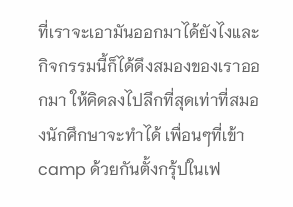ที่เราจะเอามันออกมาได้ยังไงและกิจกรรมนี้ก็ได้ดึงสมองของเราออกมา ให้คิดลงไปลึกที่สุดเท่าที่สมองนักศึกษาจะทำได้ เพื่อนๆที่เข้า camp ด้วยกันตั้งกรุ้ปในเฟ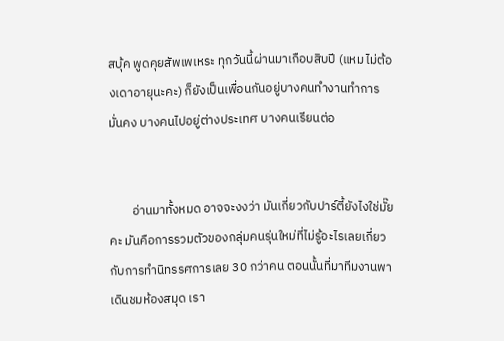สบุ้ค พูดคุยสัพเพเหระ ทุกวันนี้ผ่านมาเกือบสิบปี (แหม ไม่ต้องเดาอายุนะคะ) ก็ยังเป็นเพื่อนกันอยู่บางคนทำงานทำการมั่นคง บางคนไปอยู่ต่างประเทศ บางคนเรียนต่อ


        อ่านมาทั้งหมด อาจจะงงว่า มันเกี่ยวกับปาร์ตี้ยังไงใช่มั๊ยคะ มันคือการรวมตัวของกลุ่มคนรุ่นใหม่ที่ไม่รู้อะไรเลยเกี่ยวกับการทำนิทรรศการเลย 30 กว่าคน ตอนนั้นที่มาทีมงานพาเดินชมห้องสมุด เรา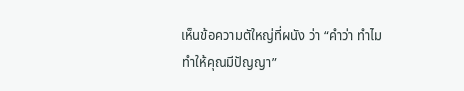เห็นข้อความตัใหญ่ที่ผนัง ว่า “คำว่า ทำไม ทำให้คุณมีปัญญา”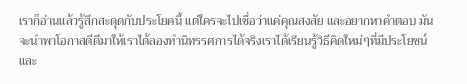เราก็อ่านแล้วรู้สึกสะดุดกับประโยคนี้ แต่ใครจะไปเชื่อว่าแค่คุณสงสัย และอยากหาคำตอบ มันจะนำพาโอกาสดีดีมาให้เราได้ลองทำนิทรรศการได้จริงเราได้เรียนรู้วิธีคิดใหม่ๆที่มีประโยชน์และ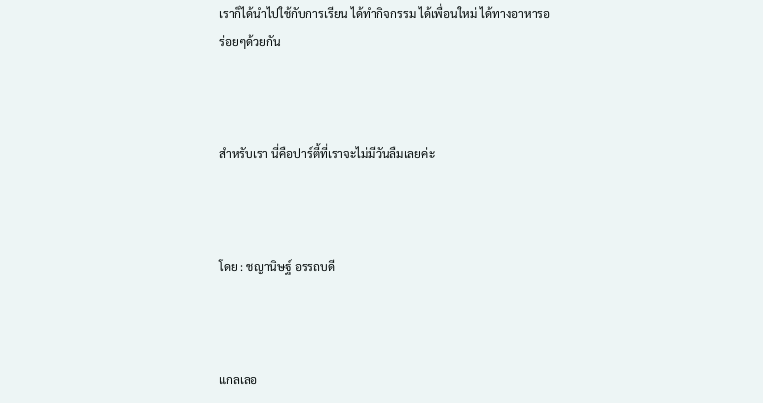เราก็ได้นำไปใช้กับการเรียน ได้ทำกิจกรรม ได้เพื่อนใหม่ ได้ทางอาหารอร่อยๆด้วยกัน



สำหรับเรา นี่คือปาร์ตี้ที่เราจะไม่มีวันลืมเลยค่ะ



โดย : ชญานิษฐ์ อรรถบดี



แกลเลอ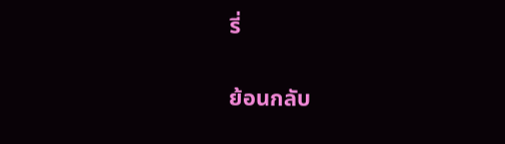รี่


ย้อนกลับ